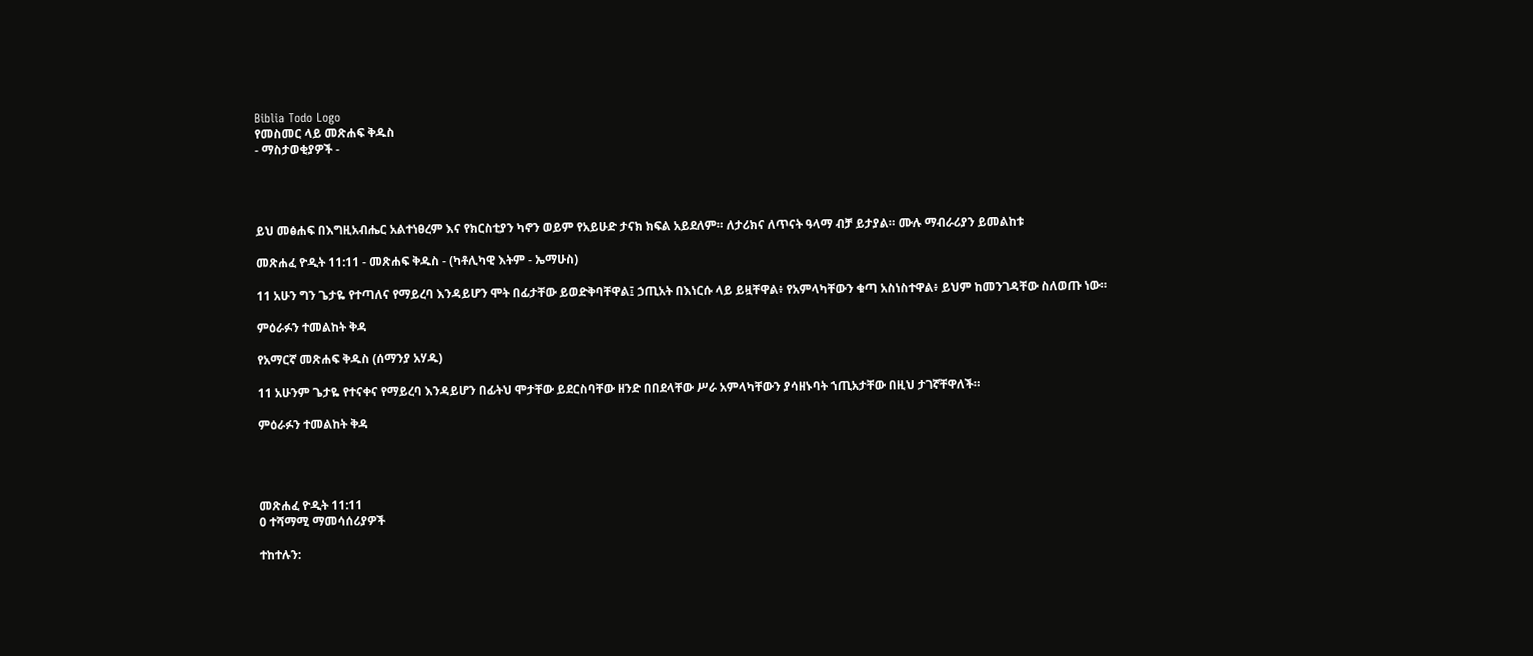Biblia Todo Logo
የመስመር ላይ መጽሐፍ ቅዱስ
- ማስታወቂያዎች -




ይህ መፅሐፍ በእግዚአብሔር አልተነፀረም እና የክርስቲያን ካኖን ወይም የአይሁድ ታናክ ክፍል አይደለም። ለታሪክና ለጥናት ዓላማ ብቻ ይታያል። ሙሉ ማብራሪያን ይመልከቱ

መጽሐፈ ዮዲት 11:11 - መጽሐፍ ቅዱስ - (ካቶሊካዊ እትም - ኤማሁስ)

11 አሁን ግን ጌታዬ የተጣለና የማይረባ እንዳይሆን ሞት በፊታቸው ይወድቅባቸዋል፤ ኃጢአት በእነርሱ ላይ ይዟቸዋል፥ የአምላካቸውን ቁጣ አስነስተዋል፥ ይህም ከመንገዳቸው ስለወጡ ነው።

ምዕራፉን ተመልከት ቅዳ

የአማርኛ መጽሐፍ ቅዱስ (ሰማንያ አሃዱ)

11 አሁንም ጌታዬ የተናቀና የማይረባ እንዳይሆን በፊትህ ሞታቸው ይደርስባቸው ዘንድ በበደላቸው ሥራ አምላካቸውን ያሳዘኑባት ኀጢአታቸው በዚህ ታገኛቸዋለች።

ምዕራፉን ተመልከት ቅዳ




መጽሐፈ ዮዲት 11:11
0 ተሻማሚ ማመሳሰሪያዎች

ተከተሉን: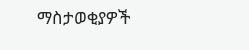ማስታወቂያዎች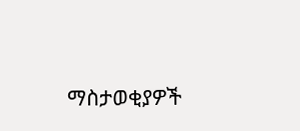ማስታወቂያዎች